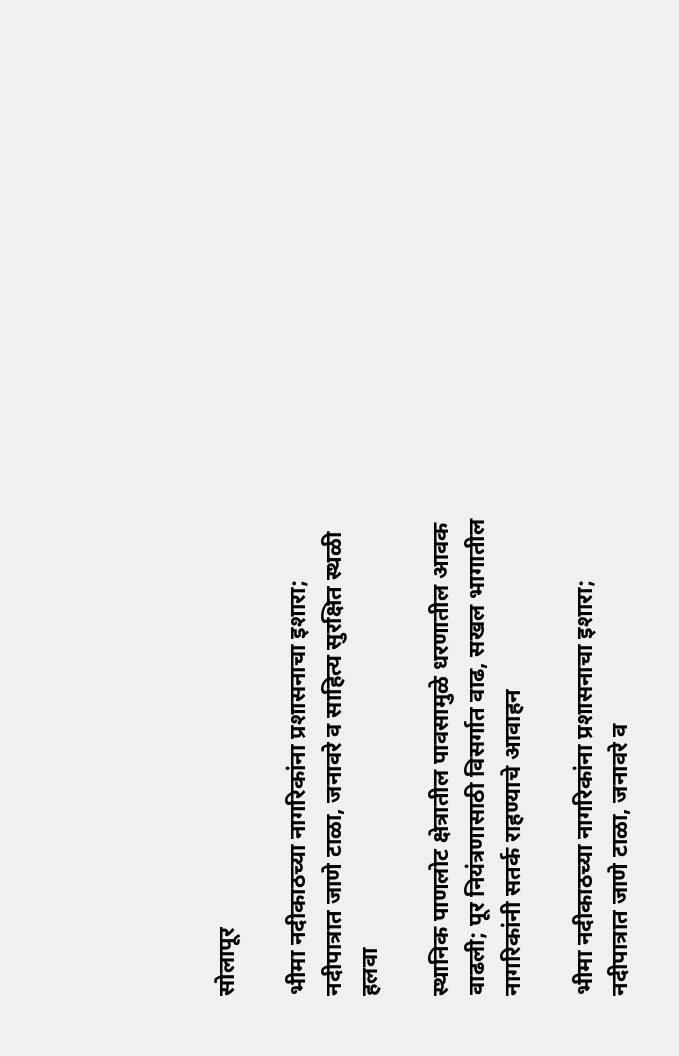सोलापूर

भीमा नदीकाठच्या नागरिकांना प्रशासनाचा इशारा; नदीपात्रात जाणे टाळा, जनावरे व साहित्य सुरक्षित स्थळी हलवा

स्थानिक पाणलोट क्षेत्रातील पावसामुळे धरणातील आवक वाढली; पूर नियंत्रणासाठी विसर्गात वाढ, सखल भागातील नागरिकांनी सतर्क राहण्याचे आवाहन

भीमा नदीकाठच्या नागरिकांना प्रशासनाचा इशारा; नदीपात्रात जाणे टाळा, जनावरे व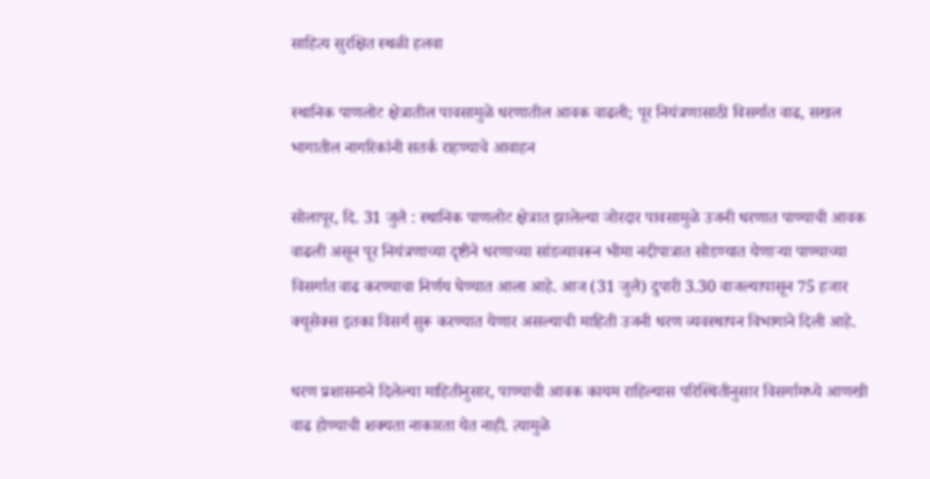साहित्य सुरक्षित स्थळी हलवा

स्थानिक पाणलोट क्षेत्रातील पावसामुळे धरणातील आवक वाढली; पूर नियंत्रणासाठी विसर्गात वाढ, सखल भागातील नागरिकांनी सतर्क राहण्याचे आवाहन

सोलापूर, दि. 31 जुलै : स्थानिक पाणलोट क्षेत्रात झालेल्या जोरदार पावसामुळे उजनी धरणात पाण्याची आवक वाढली असून पूर नियंत्रणाच्या दृष्टीने धरणाच्या सांडव्यावरून भीमा नदीपात्रात सोडण्यात येणाऱ्या पाण्याच्या विसर्गात वाढ करण्याचा निर्णय घेण्यात आला आहे. आज (31 जुलै) दुपारी 3.30 वाजल्यापासून 75 हजार क्यूसेक्स इतका विसर्ग सुरू करण्यात येणार असल्याची माहिती उजनी धरण व्यवस्थापन विभागाने दिली आहे.

धरण प्रशासनाने दिलेल्या माहितीनुसार, पाण्याची आवक कायम राहिल्यास परिस्थितीनुसार विसर्गामध्ये आणखी वाढ होण्याची शक्यता नाकारता येत नाही. त्यामुळे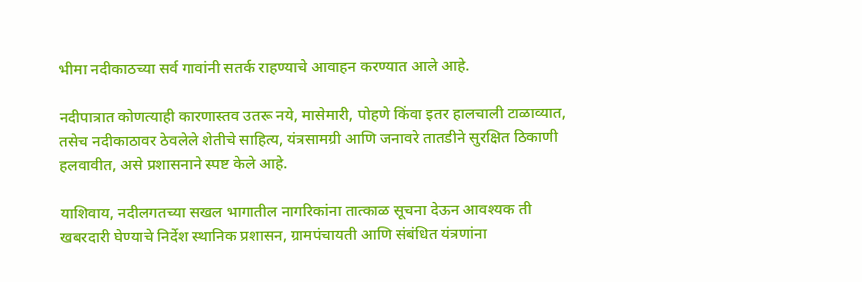भीमा नदीकाठच्या सर्व गावांनी सतर्क राहण्याचे आवाहन करण्यात आले आहे.

नदीपात्रात कोणत्याही कारणास्तव उतरू नये, मासेमारी, पोहणे किंवा इतर हालचाली टाळाव्यात, तसेच नदीकाठावर ठेवलेले शेतीचे साहित्य, यंत्रसामग्री आणि जनावरे तातडीने सुरक्षित ठिकाणी हलवावीत, असे प्रशासनाने स्पष्ट केले आहे.

याशिवाय, नदीलगतच्या सखल भागातील नागरिकांना तात्काळ सूचना देऊन आवश्यक ती खबरदारी घेण्याचे निर्देश स्थानिक प्रशासन, ग्रामपंचायती आणि संबंधित यंत्रणांना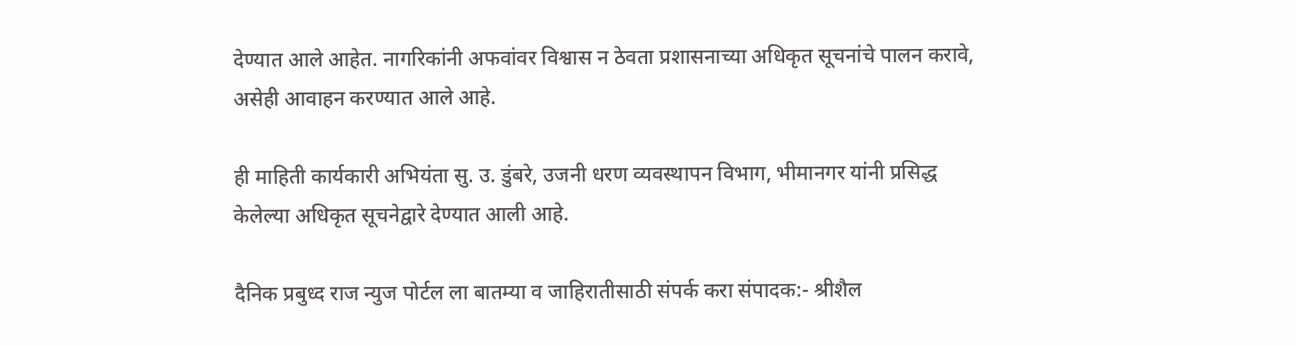देण्यात आले आहेत. नागरिकांनी अफवांवर विश्वास न ठेवता प्रशासनाच्या अधिकृत सूचनांचे पालन करावे, असेही आवाहन करण्यात आले आहे.

ही माहिती कार्यकारी अभियंता सु. उ. डुंबरे, उजनी धरण व्यवस्थापन विभाग, भीमानगर यांनी प्रसिद्ध केलेल्या अधिकृत सूचनेद्वारे देण्यात आली आहे.

दैनिक प्रबुध्द राज न्युज पोर्टल ला बातम्या व जाहिरातीसाठी संपर्क करा संपादक:- श्रीशैल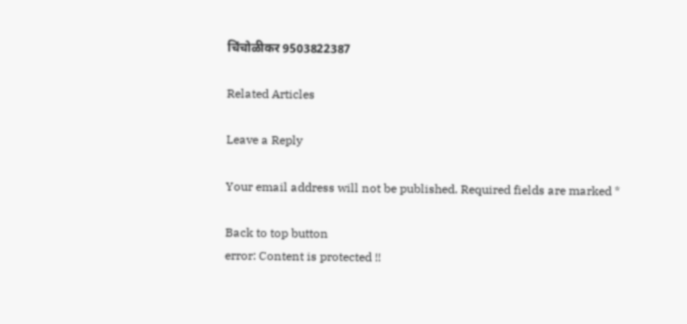चिंचोळीकर 9503822387

Related Articles

Leave a Reply

Your email address will not be published. Required fields are marked *

Back to top button
error: Content is protected !!